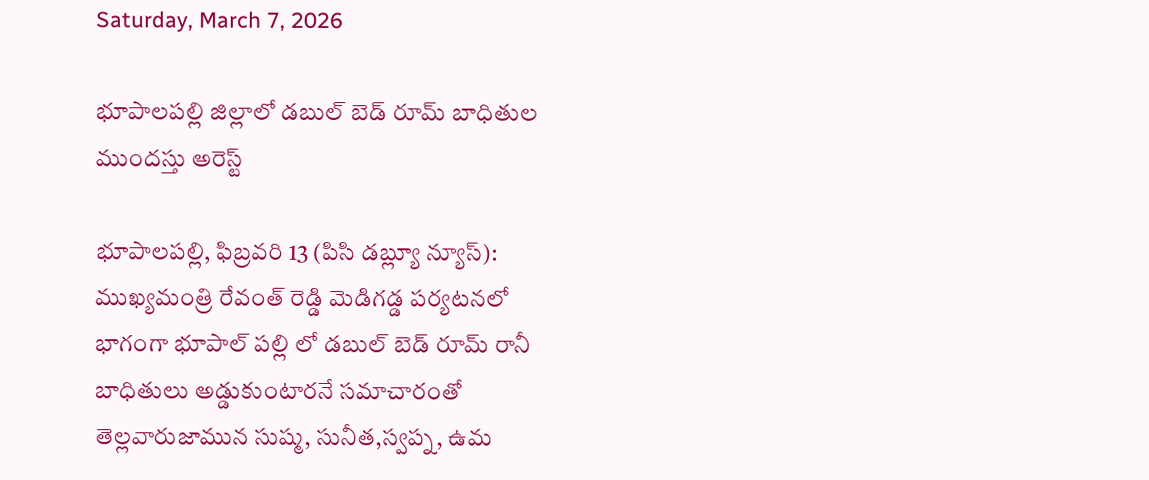Saturday, March 7, 2026

భూపాలపల్లి జిల్లాలో డబుల్ బెడ్ రూమ్ బాధితుల ముందస్తు అరెస్ట్

భూపాలపల్లి, ఫిబ్రవరి 13 (పిసి డబ్ల్యూ న్యూస్): ముఖ్యమంత్రి రేవంత్ రెడ్డి మెడిగడ్డ పర్యటనలో భాగంగా భూపాల్ పల్లి లో డబుల్ బెడ్ రూమ్ రానీ బాధితులు అడ్డుకుంటారనే సమాచారంతో తెల్లవారుజామున సుష్మ, సునీత,స్వప్న, ఉమ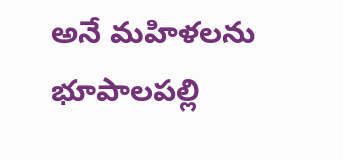అనే మహిళలను భూపాలపల్లి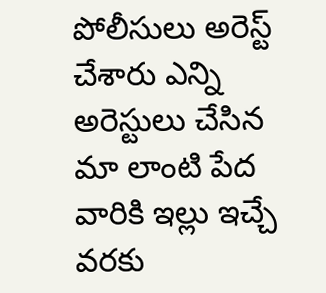పోలీసులు అరెస్ట్ చేశారు ఎన్ని అరెస్టులు చేసిన మా లాంటి పేద వారికి ఇల్లు ఇచ్చే వరకు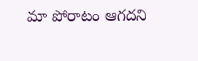మా పోరాటం ఆగదని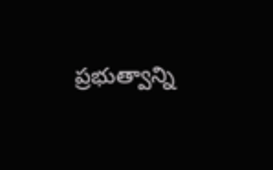ప్రభుత్వాన్ని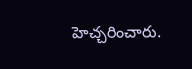హెచ్చరించారు.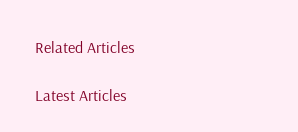Related Articles

Latest Articles